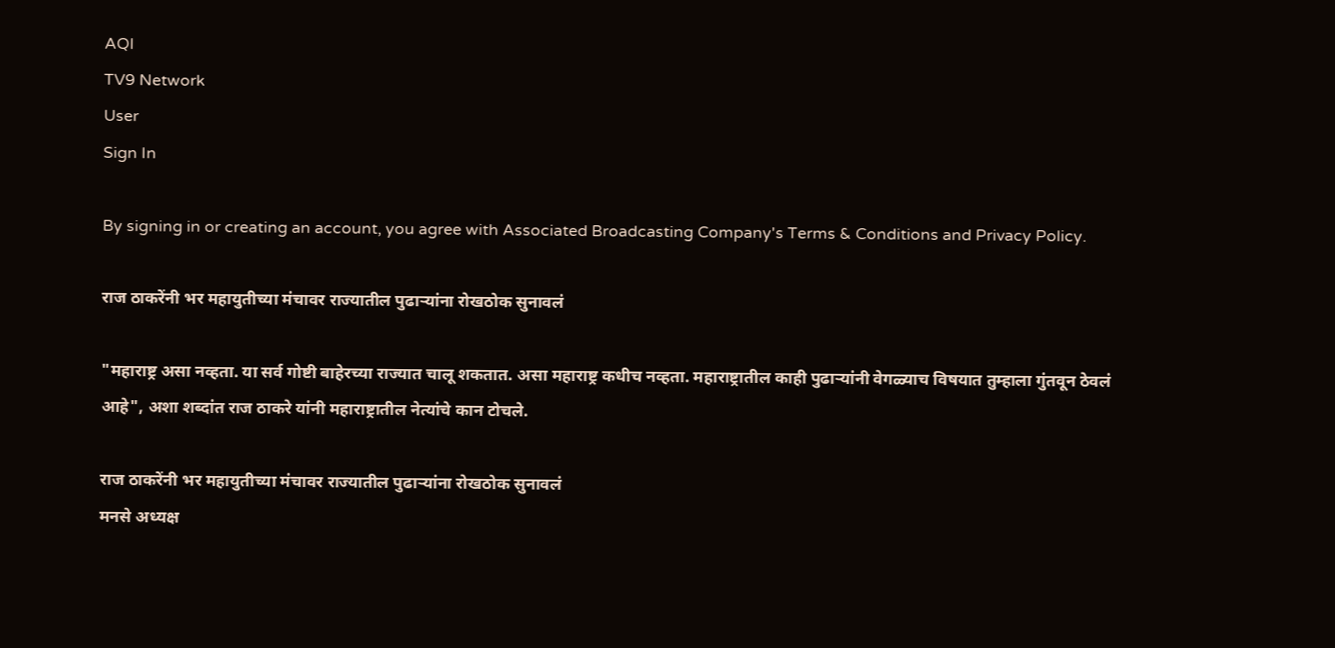AQI
TV9 Network
User
Sign In

By signing in or creating an account, you agree with Associated Broadcasting Company's Terms & Conditions and Privacy Policy.

राज ठाकरेंनी भर महायुतीच्या मंचावर राज्यातील पुढाऱ्यांना रोखठोक सुनावलं

"महाराष्ट्र असा नव्हता. या सर्व गोष्टी बाहेरच्या राज्यात चालू शकतात. असा महाराष्ट्र कधीच नव्हता. महाराष्ट्रातील काही पुढाऱ्यांनी वेगळ्याच विषयात तुम्हाला गुंतवून ठेवलं आहे", अशा शब्दांत राज ठाकरे यांनी महाराष्ट्रातील नेत्यांचे कान टोचले.

राज ठाकरेंनी भर महायुतीच्या मंचावर राज्यातील पुढाऱ्यांना रोखठोक सुनावलं
मनसे अध्यक्ष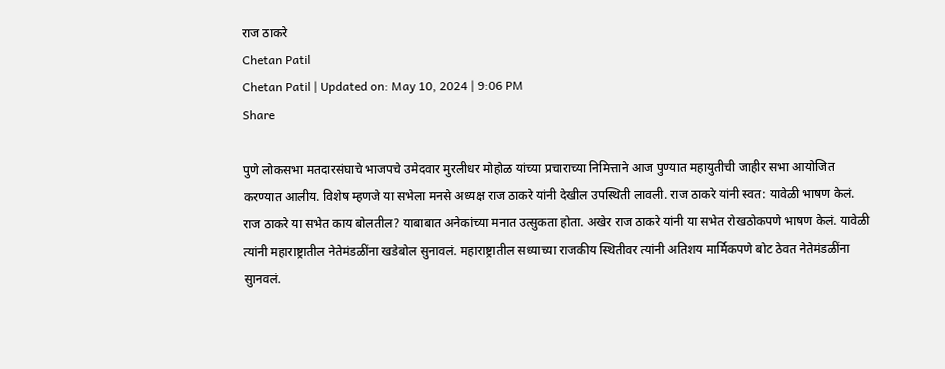राज ठाकरे
Chetan Patil
Chetan Patil | Updated on: May 10, 2024 | 9:06 PM
Share

पुणे लोकसभा मतदारसंघाचे भाजपचे उमेदवार मुरलीधर मोहोळ यांच्या प्रचाराच्या निमित्ताने आज पुण्यात महायुतीची जाहीर सभा आयोजित करण्यात आलीय. विशेष म्हणजे या सभेला मनसे अध्यक्ष राज ठाकरे यांनी देखील उपस्थिती लावली. राज ठाकरे यांनी स्वत: यावेळी भाषण केलं. राज ठाकरे या सभेत काय बोलतील? याबाबात अनेकांच्या मनात उत्सुकता होता. अखेर राज ठाकरे यांनी या सभेत रोखठोकपणे भाषण केलं. यावेळी त्यांनी महाराष्ट्रातील नेतेमंडळींना खडेबोल सुनावलं. महाराष्ट्रातील सध्याच्या राजकीय स्थितीवर त्यांनी अतिशय मार्मिकपणे बोट ठेवत नेतेमंडळींना सुानवलं.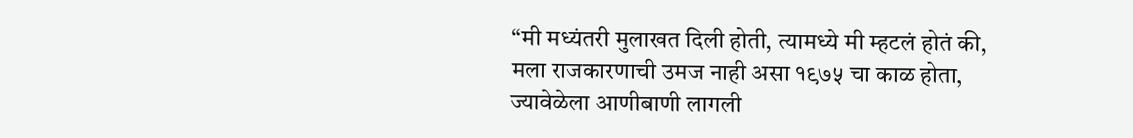“मी मध्यंतरी मुलाखत दिली होती, त्यामध्ये मी म्हटलं होतं की, मला राजकारणाची उमज नाही असा १९७५ चा काळ होता, ज्यावेळेला आणीबाणी लागली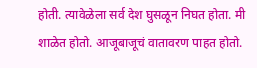होती. त्यावेळेला सर्व देश घुसळून निघत होता. मी शाळेत होतो. आजूबाजूचं वातावरण पाहत होतो.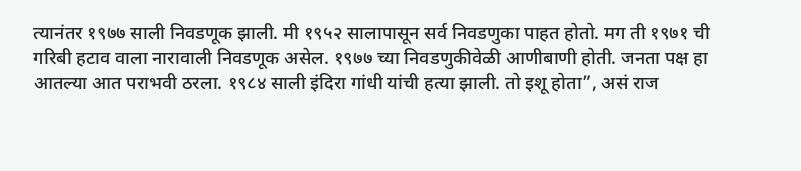त्यानंतर १९७७ साली निवडणूक झाली. मी १९५२ सालापासून सर्व निवडणुका पाहत होतो. मग ती १९७१ ची गरिबी हटाव वाला नारावाली निवडणूक असेल. १९७७ च्या निवडणुकीवेळी आणीबाणी होती. जनता पक्ष हा आतल्या आत पराभवी ठरला. १९८४ साली इंदिरा गांधी यांची हत्या झाली. तो इशू होता”, असं राज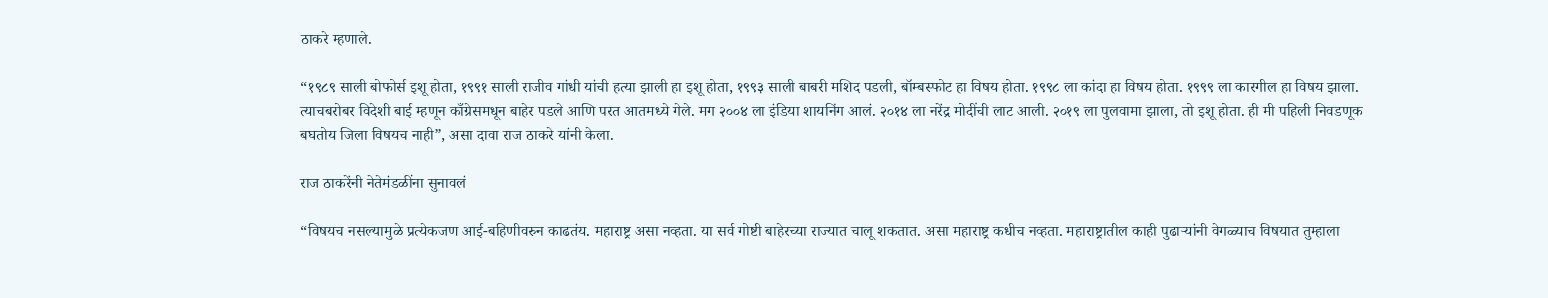ठाकरे म्हणाले.

“१९८९ साली बोफोर्स इशू होता, १९९१ साली राजीव गांधी यांची हत्या झाली हा इशू होता, १९९३ साली बाबरी मशिद पडली, बॉम्बस्फोट हा विषय होता. १९९८ ला कांदा हा विषय होता. १९९९ ला कारगील हा विषय झाला. त्याचबरोबर विदेशी बाई म्हणून काँग्रेसमधून बाहेर पडले आणि परत आतमध्ये गेले. मग २००४ ला इंडिया शायनिंग आलं. २०१४ ला नरेंद्र मोदींची लाट आली. २०१९ ला पुलवामा झाला, तो इशू होता. ही मी पहिली निवडणूक बघतोय जिला विषयच नाही”, असा दावा राज ठाकरे यांनी केला.

राज ठाकरेंनी नेतेमंडळींना सुनावलं

“विषयच नसल्यामुळे प्रत्येकजण आई-बहिणीवरुन काढतंय. महाराष्ट्र असा नव्हता. या सर्व गोष्टी बाहेरच्या राज्यात चालू शकतात. असा महाराष्ट्र कधीच नव्हता. महाराष्ट्रातील काही पुढाऱ्यांनी वेगळ्याच विषयात तुम्हाला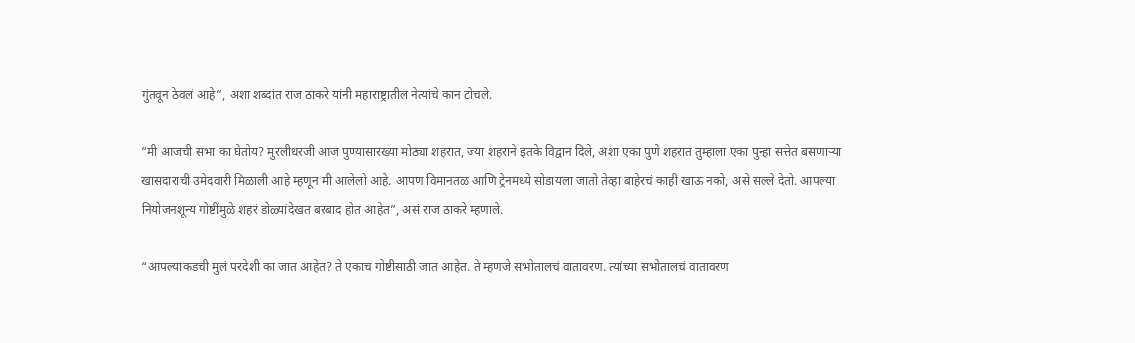गुंतवून ठेवलं आहे”, अशा शब्दांत राज ठाकरे यांनी महाराष्ट्रातील नेत्यांचे कान टोचले.

“मी आजची सभा का घेतोय? मुरलीधरजी आज पुण्यासारख्या मोठ्या शहरात, ज्या शहराने इतके विद्वान दिले, अशा एका पुणे शहरात तुम्हाला एका पुन्हा सत्तेत बसणाऱ्या खासदाराची उमेदवारी मिळाली आहे म्हणून मी आलेलो आहे. आपण विमानतळ आणि ट्रेनमध्ये सोडायला जातो तेव्हा बाहेरचं काही खाऊ नको, असे सल्ले देतो. आपल्या नियोजनशून्य गोष्टींमुळे शहरं डोळ्यांदेखत बरबाद होत आहेत”, असं राज ठाकरे म्हणाले.

“आपल्याकडची मुलं परदेशी का जात आहेत? ते एकाच गोष्टीसाठी जात आहेत. ते म्हणजे सभोतालचं वातावरण. त्यांच्या सभोतालचं वातावरण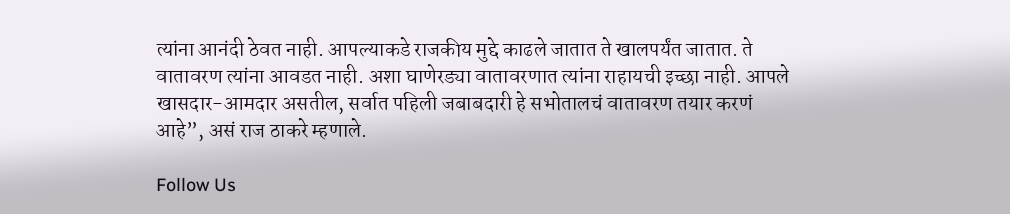त्यांना आनंदी ठेवत नाही. आपल्याकडे राजकीय मुद्दे काढले जातात ते खालपर्यंत जातात. ते वातावरण त्यांना आवडत नाही. अशा घाणेरड्या वातावरणात त्यांना राहायची इच्छा नाही. आपले खासदार-आमदार असतील, सर्वात पहिली जबाबदारी हे सभोतालचं वातावरण तयार करणं आहे”, असं राज ठाकरे म्हणाले.

Follow Us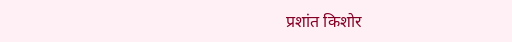प्रशांत किशोर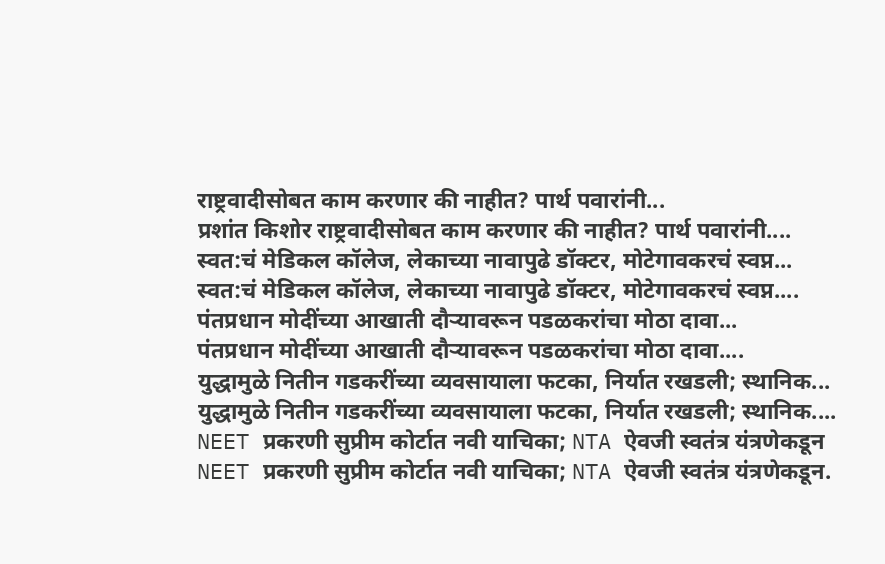राष्ट्रवादीसोबत काम करणार की नाहीत? पार्थ पवारांनी...
प्रशांत किशोर राष्ट्रवादीसोबत काम करणार की नाहीत? पार्थ पवारांनी....
स्वत:चं मेडिकल कॉलेज, लेकाच्या नावापुढे डॉक्टर, मोटेगावकरचं स्वप्न...
स्वत:चं मेडिकल कॉलेज, लेकाच्या नावापुढे डॉक्टर, मोटेगावकरचं स्वप्न....
पंतप्रधान मोदींच्या आखाती दौऱ्यावरून पडळकरांचा मोठा दावा...
पंतप्रधान मोदींच्या आखाती दौऱ्यावरून पडळकरांचा मोठा दावा....
युद्धामुळे नितीन गडकरींच्या व्यवसायाला फटका, निर्यात रखडली; स्थानिक...
युद्धामुळे नितीन गडकरींच्या व्यवसायाला फटका, निर्यात रखडली; स्थानिक....
NEET प्रकरणी सुप्रीम कोर्टात नवी याचिका; NTA ऐवजी स्वतंत्र यंत्रणेकडून
NEET प्रकरणी सुप्रीम कोर्टात नवी याचिका; NTA ऐवजी स्वतंत्र यंत्रणेकडून.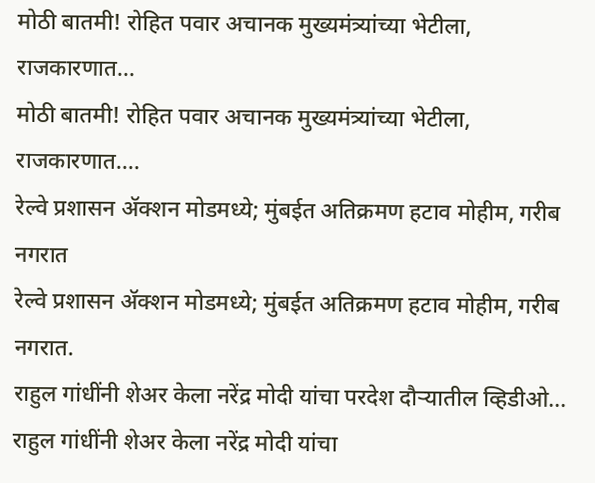मोठी बातमी! रोहित पवार अचानक मुख्यमंत्र्यांच्या भेटीला, राजकारणात...
मोठी बातमी! रोहित पवार अचानक मुख्यमंत्र्यांच्या भेटीला, राजकारणात....
रेल्वे प्रशासन ॲक्शन मोडमध्ये; मुंबईत अतिक्रमण हटाव मोहीम, गरीब नगरात
रेल्वे प्रशासन ॲक्शन मोडमध्ये; मुंबईत अतिक्रमण हटाव मोहीम, गरीब नगरात.
राहुल गांधींनी शेअर केला नरेंद्र मोदी यांचा परदेश दौऱ्यातील व्हिडीओ...
राहुल गांधींनी शेअर केला नरेंद्र मोदी यांचा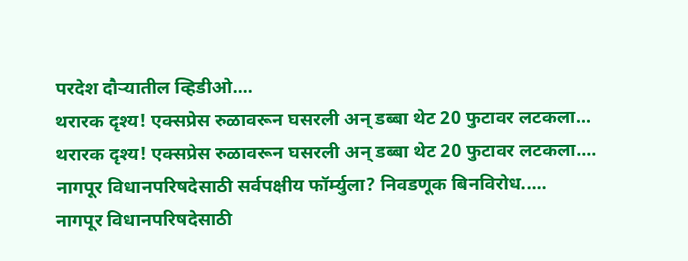परदेश दौऱ्यातील व्हिडीओ....
थरारक दृश्य! एक्सप्रेस रुळावरून घसरली अन् डब्बा थेट 20 फुटावर लटकला...
थरारक दृश्य! एक्सप्रेस रुळावरून घसरली अन् डब्बा थेट 20 फुटावर लटकला....
नागपूर विधानपरिषदेसाठी सर्वपक्षीय फॉर्म्युला? निवडणूक बिनविरोध.....
नागपूर विधानपरिषदेसाठी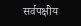सर्वपक्षीय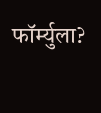फॉर्म्युला?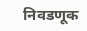निवडणूक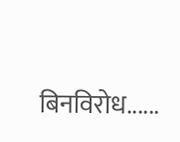बिनविरोध......